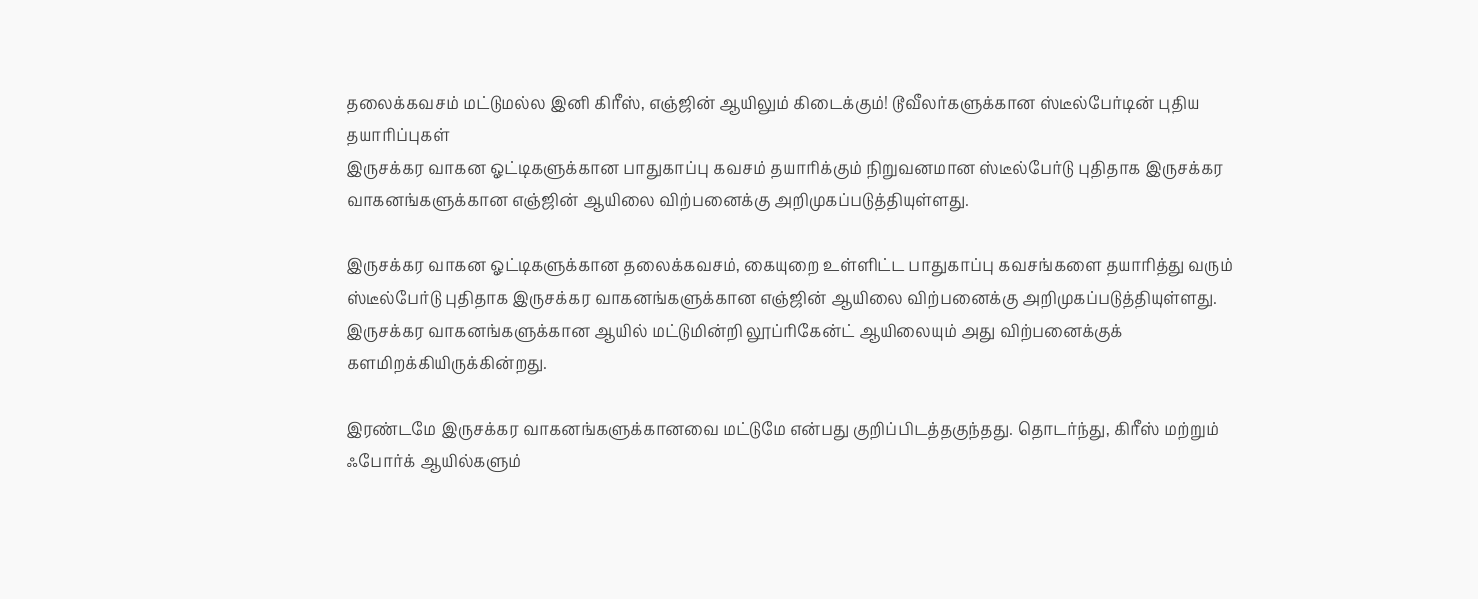தலைக்கவசம் மட்டுமல்ல இனி கிரீஸ், எஞ்ஜின் ஆயிலும் கிடைக்கும்! டூவீலர்களுக்கான ஸ்டீல்பேர்டின் புதிய தயாரிப்புகள்
இருசக்கர வாகன ஓட்டிகளுக்கான பாதுகாப்பு கவசம் தயாரிக்கும் நிறுவனமான ஸ்டீல்பேர்டு புதிதாக இருசக்கர வாகனங்களுக்கான எஞ்ஜின் ஆயிலை விற்பனைக்கு அறிமுகப்படுத்தியுள்ளது.

இருசக்கர வாகன ஓட்டிகளுக்கான தலைக்கவசம், கையுறை உள்ளிட்ட பாதுகாப்பு கவசங்களை தயாரித்து வரும் ஸ்டீல்பேர்டு புதிதாக இருசக்கர வாகனங்களுக்கான எஞ்ஜின் ஆயிலை விற்பனைக்கு அறிமுகப்படுத்தியுள்ளது. இருசக்கர வாகனங்களுக்கான ஆயில் மட்டுமின்றி லூப்ரிகேன்ட் ஆயிலையும் அது விற்பனைக்குக் களமிறக்கியிருக்கின்றது.

இரண்டமே இருசக்கர வாகனங்களுக்கானவை மட்டுமே என்பது குறிப்பிடத்தகுந்தது. தொடர்ந்து, கிரீஸ் மற்றும் ஃபோர்க் ஆயில்களும்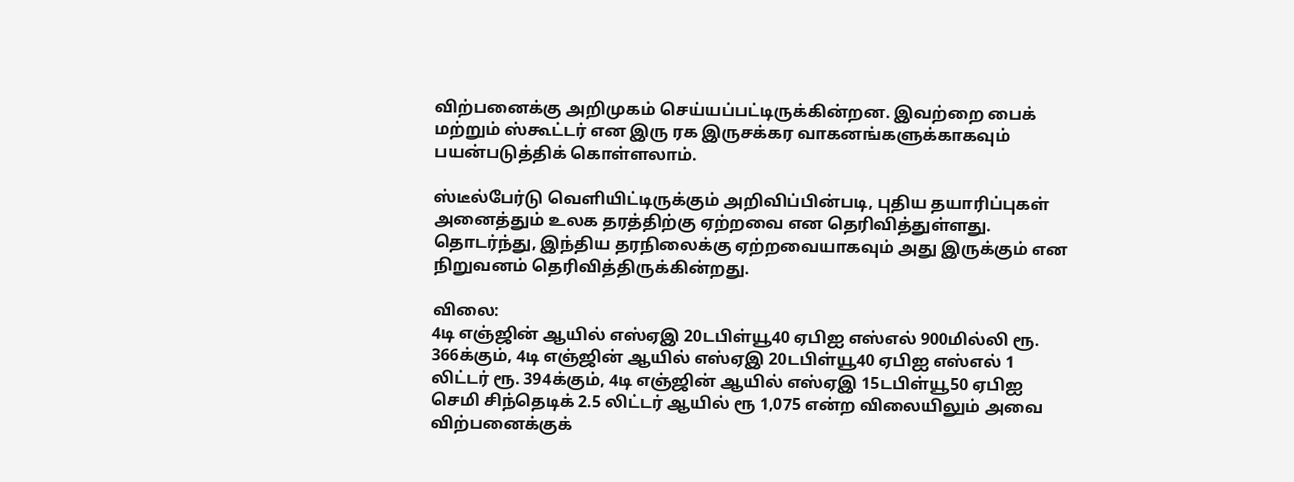விற்பனைக்கு அறிமுகம் செய்யப்பட்டிருக்கின்றன. இவற்றை பைக் மற்றும் ஸ்கூட்டர் என இரு ரக இருசக்கர வாகனங்களுக்காகவும் பயன்படுத்திக் கொள்ளலாம்.

ஸ்டீல்பேர்டு வெளியிட்டிருக்கும் அறிவிப்பின்படி, புதிய தயாரிப்புகள் அனைத்தும் உலக தரத்திற்கு ஏற்றவை என தெரிவித்துள்ளது. தொடர்ந்து, இந்திய தரநிலைக்கு ஏற்றவையாகவும் அது இருக்கும் என நிறுவனம் தெரிவித்திருக்கின்றது.

விலை:
4டி எஞ்ஜின் ஆயில் எஸ்ஏஇ 20டபிள்யூ40 ஏபிஐ எஸ்எல் 900மில்லி ரூ. 366க்கும், 4டி எஞ்ஜின் ஆயில் எஸ்ஏஇ 20டபிள்யூ40 ஏபிஐ எஸ்எல் 1 லிட்டர் ரூ. 394க்கும், 4டி எஞ்ஜின் ஆயில் எஸ்ஏஇ 15டபிள்யூ50 ஏபிஐ செமி சிந்தெடிக் 2.5 லிட்டர் ஆயில் ரூ 1,075 என்ற விலையிலும் அவை விற்பனைக்குக்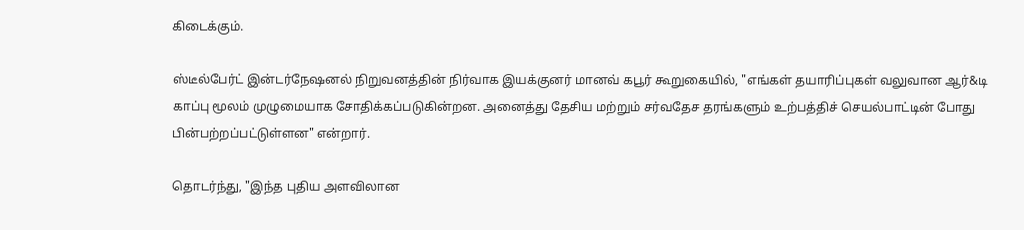கிடைக்கும்.

ஸ்டீல்பேர்ட் இன்டர்நேஷனல் நிறுவனத்தின் நிர்வாக இயக்குனர் மானவ் கபூர் கூறுகையில், "எங்கள் தயாரிப்புகள் வலுவான ஆர்&டி காப்பு மூலம் முழுமையாக சோதிக்கப்படுகின்றன. அனைத்து தேசிய மற்றும் சர்வதேச தரங்களும் உற்பத்திச் செயல்பாட்டின் போது பின்பற்றப்பட்டுள்ளன" என்றார்.

தொடர்ந்து, "இந்த புதிய அளவிலான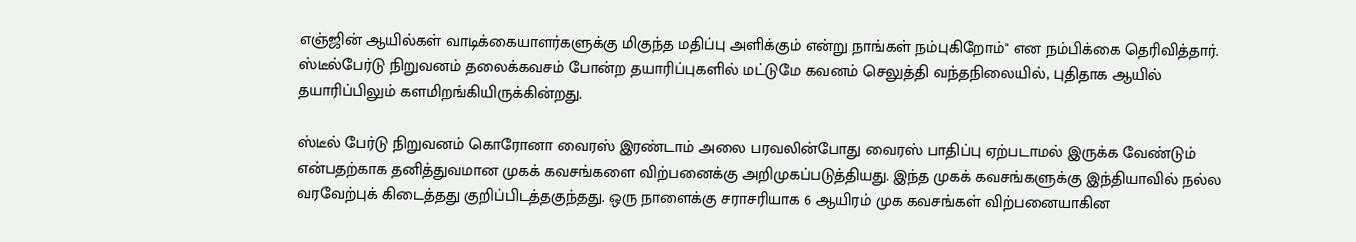எஞ்ஜின் ஆயில்கள் வாடிக்கையாளர்களுக்கு மிகுந்த மதிப்பு அளிக்கும் என்று நாங்கள் நம்புகிறோம்" என நம்பிக்கை தெரிவித்தார். ஸ்டீல்பேர்டு நிறுவனம் தலைக்கவசம் போன்ற தயாரிப்புகளில் மட்டுமே கவனம் செலுத்தி வந்தநிலையில், புதிதாக ஆயில் தயாரிப்பிலும் களமிறங்கியிருக்கின்றது.

ஸ்டீல் பேர்டு நிறுவனம் கொரோனா வைரஸ் இரண்டாம் அலை பரவலின்போது வைரஸ் பாதிப்பு ஏற்படாமல் இருக்க வேண்டும் என்பதற்காக தனித்துவமான முகக் கவசங்களை விற்பனைக்கு அறிமுகப்படுத்தியது. இந்த முகக் கவசங்களுக்கு இந்தியாவில் நல்ல வரவேற்புக் கிடைத்தது குறிப்பிடத்தகுந்தது. ஒரு நாளைக்கு சராசரியாக 6 ஆயிரம் முக கவசங்கள் விற்பனையாகின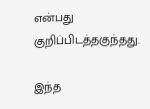என்பது குறிப்பிடத்தகுந்தது.

இந்த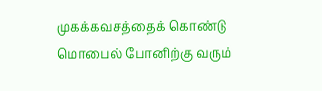முகக்கவசத்தைக் கொண்டு மொபைல் போனிற்கு வரும்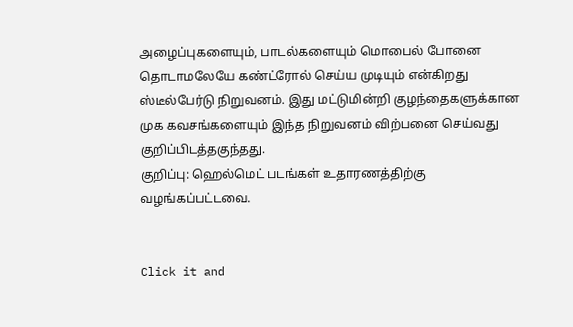அழைப்புகளையும், பாடல்களையும் மொபைல் போனை தொடாமலேயே கண்ட்ரோல் செய்ய முடியும் என்கிறது ஸ்டீல்பேர்டு நிறுவனம். இது மட்டுமின்றி குழந்தைகளுக்கான முக கவசங்களையும் இந்த நிறுவனம் விற்பனை செய்வது குறிப்பிடத்தகுந்தது.
குறிப்பு: ஹெல்மெட் படங்கள் உதாரணத்திற்கு வழங்கப்பட்டவை.


Click it and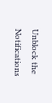Unblock the Notifications